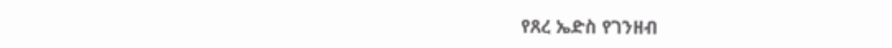የጸረ ኤድስ የገንዘብ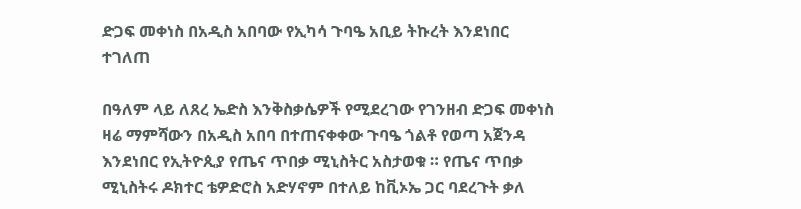ድጋፍ መቀነስ በአዲስ አበባው የኢካሳ ጉባዔ አቢይ ትኩረት እንደነበር ተገለጠ

በዓለም ላይ ለጸረ ኤድስ እንቅስቃሴዎች የሚደረገው የገንዘብ ድጋፍ መቀነስ ዛሬ ማምሻውን በአዲስ አበባ በተጠናቀቀው ጉባዔ ጎልቶ የወጣ አጀንዳ እንደነበር የኢትዮጲያ የጤና ጥበቃ ሚኒስትር አስታወቁ ። የጤና ጥበቃ ሚኒስትሩ ዶክተር ቴዎድሮስ አድሃኖም በተለይ ከቪኦኤ ጋር ባደረጉት ቃለ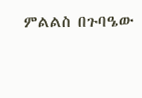ምልልስ በጉባዔው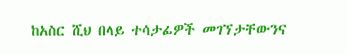ከአስር ሺህ በላይ ተሳታፊዎች መገኘታቸውንና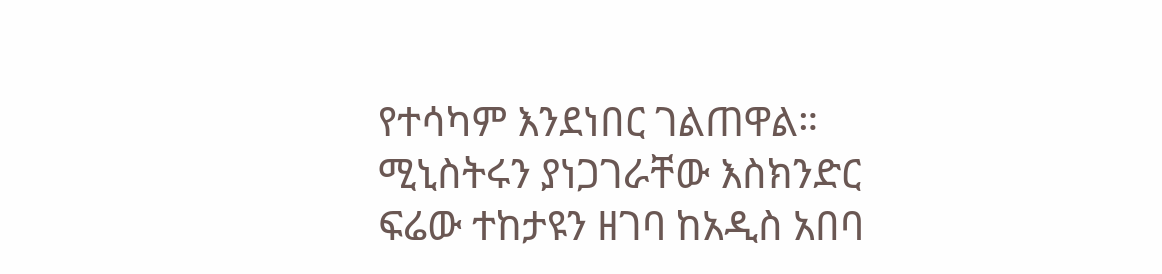የተሳካም እንደነበር ገልጠዋል። ሚኒስትሩን ያነጋገራቸው እስክንድር ፍሬው ተከታዩን ዘገባ ከአዲስ አበባ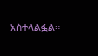አስተላልፏል።